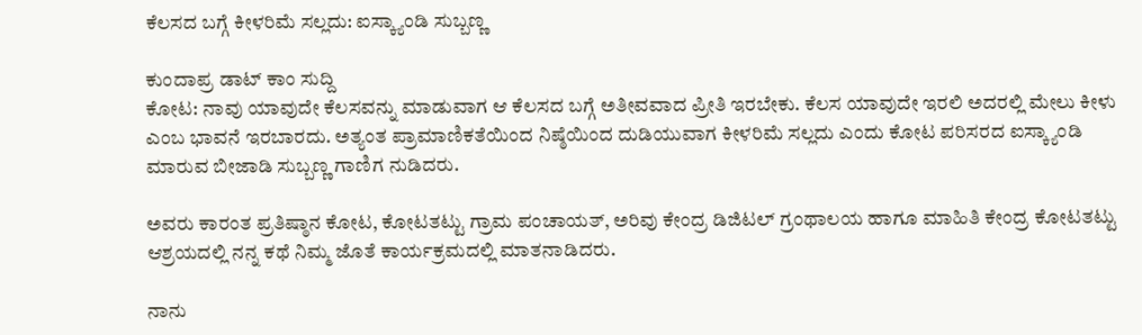ಕೆಲಸದ ಬಗ್ಗೆ ಕೀಳರಿಮೆ ಸಲ್ಲದು: ಐಸ್ಕ್ಯಾಂಡಿ ಸುಬ್ಬಣ್ಣ

ಕುಂದಾಪ್ರ ಡಾಟ್ ಕಾಂ ಸುದ್ದಿ
ಕೋಟ: ನಾವು ಯಾವುದೇ ಕೆಲಸವನ್ನು ಮಾಡುವಾಗ ಆ ಕೆಲಸದ ಬಗ್ಗೆ ಅತೀವವಾದ ಪ್ರೀತಿ ಇರಬೇಕು. ಕೆಲಸ ಯಾವುದೇ ಇರಲಿ ಅದರಲ್ಲಿ ಮೇಲು ಕೀಳು ಎಂಬ ಭಾವನೆ ಇರಬಾರದು. ಅತ್ಯಂತ ಪ್ರಾಮಾಣಿಕತೆಯಿಂದ ನಿಷ್ಠೆಯಿಂದ ದುಡಿಯುವಾಗ ಕೀಳರಿಮೆ ಸಲ್ಲದು ಎಂದು ಕೋಟ ಪರಿಸರದ ಐಸ್ಕ್ಯಾಂಡಿ ಮಾರುವ ಬೀಜಾಡಿ ಸುಬ್ಬಣ್ಣ ಗಾಣಿಗ ನುಡಿದರು.

ಅವರು ಕಾರಂತ ಪ್ರತಿಷ್ಠಾನ ಕೋಟ, ಕೋಟತಟ್ಟು ಗ್ರಾಮ ಪಂಚಾಯತ್, ಅರಿವು ಕೇಂದ್ರ ಡಿಜಿಟಲ್ ಗ್ರಂಥಾಲಯ ಹಾಗೂ ಮಾಹಿತಿ ಕೇಂದ್ರ ಕೋಟತಟ್ಟು ಆಶ್ರಯದಲ್ಲಿ ನನ್ನ ಕಥೆ ನಿಮ್ಮ ಜೊತೆ ಕಾರ್ಯಕ್ರಮದಲ್ಲಿ ಮಾತನಾಡಿದರು.

ನಾನು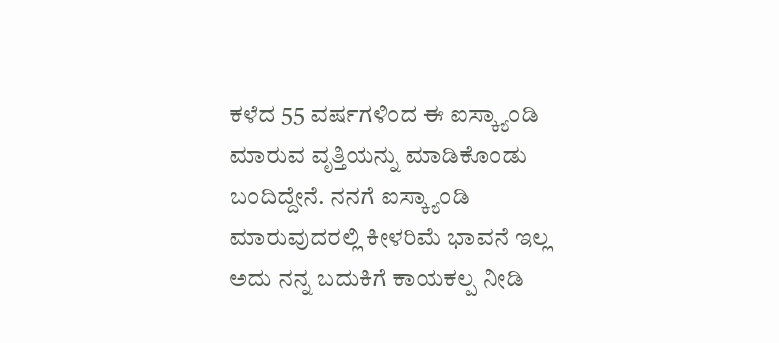ಕಳೆದ 55 ವರ್ಷಗಳಿಂದ ಈ ಐಸ್ಕ್ಯಾಂಡಿ ಮಾರುವ ವೃತ್ತಿಯನ್ನು ಮಾಡಿಕೊಂಡು ಬಂದಿದ್ದೇನೆ. ನನಗೆ ಐಸ್ಕ್ಯಾಂಡಿ ಮಾರುವುದರಲ್ಲಿ ಕೀಳರಿಮೆ ಭಾವನೆ ಇಲ್ಲ ಅದು ನನ್ನ ಬದುಕಿಗೆ ಕಾಯಕಲ್ಪ ನೀಡಿ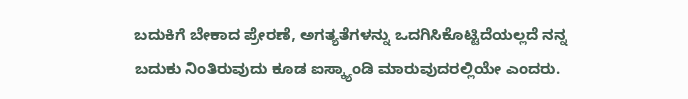ಬದುಕಿಗೆ ಬೇಕಾದ ಪ್ರೇರಣೆ, ಅಗತ್ಯತೆಗಳನ್ನು ಒದಗಿಸಿಕೊಟ್ಟಿದೆಯಲ್ಲದೆ ನನ್ನ ಬದುಕು ನಿಂತಿರುವುದು ಕೂಡ ಐಸ್ಕ್ಯಾಂಡಿ ಮಾರುವುದರಲ್ಲಿಯೇ ಎಂದರು.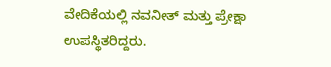ವೇದಿಕೆಯಲ್ಲಿ ನವನೀತ್ ಮತ್ತು ಪ್ರೇಕ್ಷಾ ಉಪಸ್ಥಿತರಿದ್ದರು.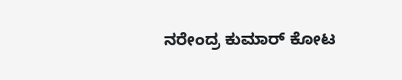ನರೇಂದ್ರ ಕುಮಾರ್ ಕೋಟ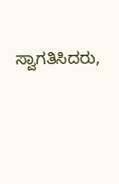ಸ್ವಾಗತಿಸಿದರು,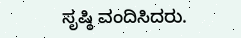ಸೃಷ್ಠಿ ವಂದಿಸಿದರು.